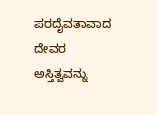ಪರದೈವತಾವಾದ
ದೇವರ ಅಸ್ತಿತ್ವವನ್ನು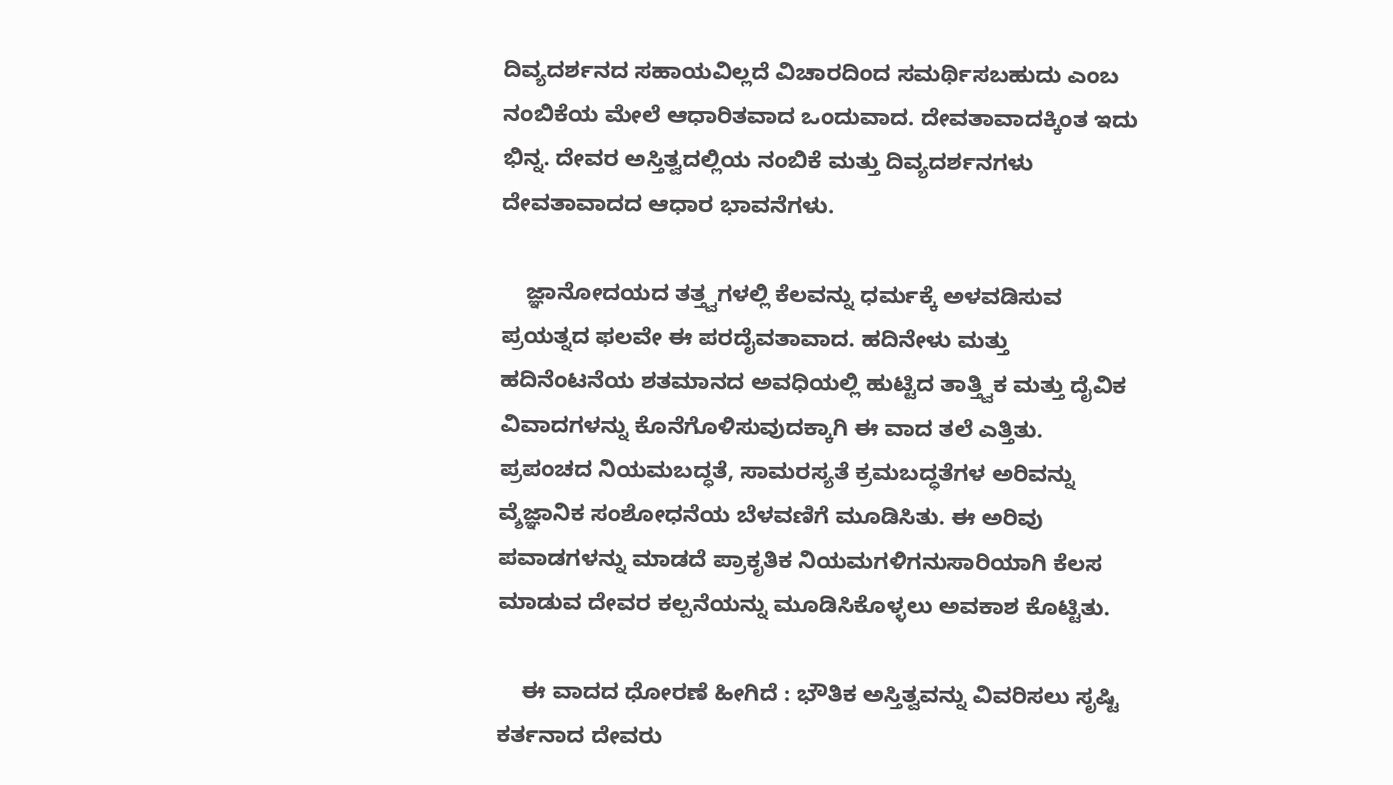ದಿವ್ಯದರ್ಶನದ ಸಹಾಯವಿಲ್ಲದೆ ವಿಚಾರದಿಂದ ಸಮರ್ಥಿಸಬಹುದು ಎಂಬ ನಂಬಿಕೆಯ ಮೇಲೆ ಆಧಾರಿತವಾದ ಒಂದುವಾದ. ದೇವತಾವಾದಕ್ಕಿಂತ ಇದು ಭಿನ್ನ. ದೇವರ ಅಸ್ತಿತ್ವದಲ್ಲಿಯ ನಂಬಿಕೆ ಮತ್ತು ದಿವ್ಯದರ್ಶನಗಳು ದೇವತಾವಾದದ ಆಧಾರ ಭಾವನೆಗಳು.

    ಜ್ಞಾನೋದಯದ ತತ್ತ್ವಗಳಲ್ಲಿ ಕೆಲವನ್ನು ಧರ್ಮಕ್ಕೆ ಅಳವಡಿಸುವ ಪ್ರಯತ್ನದ ಫಲವೇ ಈ ಪರದೈವತಾವಾದ. ಹದಿನೇಳು ಮತ್ತು ಹದಿನೆಂಟನೆಯ ಶತಮಾನದ ಅವಧಿಯಲ್ಲಿ ಹುಟ್ಟಿದ ತಾತ್ತ್ವಿಕ ಮತ್ತು ದೈವಿಕ ವಿವಾದಗಳನ್ನು ಕೊನೆಗೊಳಿಸುವುದಕ್ಕಾಗಿ ಈ ವಾದ ತಲೆ ಎತ್ತಿತು. ಪ್ರಪಂಚದ ನಿಯಮಬದ್ಧತೆ, ಸಾಮರಸ್ಯತೆ ಕ್ರಮಬದ್ಧತೆಗಳ ಅರಿವನ್ನು ವ್ಶೆಜ್ಞಾನಿಕ ಸಂಶೋಧನೆಯ ಬೆಳವಣಿಗೆ ಮೂಡಿಸಿತು. ಈ ಅರಿವು ಪವಾಡಗಳನ್ನು ಮಾಡದೆ ಪ್ರಾಕೃತಿಕ ನಿಯಮಗಳಿಗನುಸಾರಿಯಾಗಿ ಕೆಲಸ ಮಾಡುವ ದೇವರ ಕಲ್ಪನೆಯನ್ನು ಮೂಡಿಸಿಕೊಳ್ಳಲು ಅವಕಾಶ ಕೊಟ್ಟಿತು.

    ಈ ವಾದದ ಧೋರಣೆ ಹೀಗಿದೆ : ಭೌತಿಕ ಅಸ್ತಿತ್ವವನ್ನು ವಿವರಿಸಲು ಸೃಷ್ಟಿ ಕರ್ತನಾದ ದೇವರು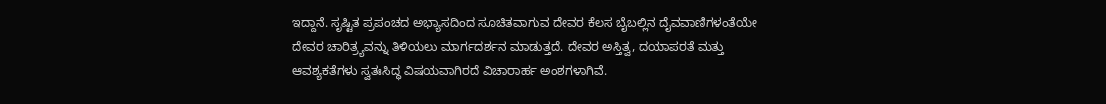ಇದ್ದಾನೆ. ಸೃಷ್ಟಿತ ಪ್ರಪಂಚದ ಅಭ್ಯಾಸದಿಂದ ಸೂಚಿತವಾಗುವ ದೇವರ ಕೆಲಸ ಬೈಬಲ್ಲಿನ ದೈವವಾಣಿಗಳಂತೆಯೇ ದೇವರ ಚಾರಿತ್ರ್ಯವನ್ನು ತಿಳಿಯಲು ಮಾರ್ಗದರ್ಶನ ಮಾಡುತ್ತದೆ. ದೇವರ ಅಸ್ತಿತ್ವ, ದಯಾಪರತೆ ಮತ್ತು ಆವಶ್ಯಕತೆಗಳು ಸ್ವತಃಸಿದ್ಧ ವಿಷಯವಾಗಿರದೆ ವಿಚಾರಾರ್ಹ ಅಂಶಗಳಾಗಿವೆ.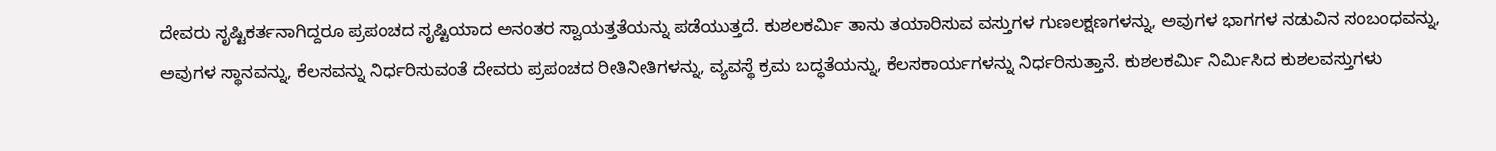ದೇವರು ಸೃಷ್ಟಿಕರ್ತನಾಗಿದ್ದರೂ ಪ್ರಪಂಚದ ಸೃಷ್ಟಿಯಾದ ಅನಂತರ ಸ್ವಾಯತ್ತತೆಯನ್ನು ಪಡೆಯುತ್ತದೆ. ಕುಶಲಕರ್ಮಿ ತಾನು ತಯಾರಿಸುವ ವಸ್ತುಗಳ ಗುಣಲಕ್ಷಣಗಳನ್ನು, ಅವುಗಳ ಭಾಗಗಳ ನಡುವಿನ ಸಂಬಂಧವನ್ನು, ಅವುಗಳ ಸ್ಥಾನವನ್ನು, ಕೆಲಸವನ್ನು ನಿರ್ಧರಿಸುವಂತೆ ದೇವರು ಪ್ರಪಂಚದ ರೀತಿನೀತಿಗಳನ್ನು, ವ್ಯವಸ್ಥೆ ಕ್ರಮ ಬದ್ಧತೆಯನ್ನು, ಕೆಲಸಕಾರ್ಯಗಳನ್ನು ನಿರ್ಧರಿಸುತ್ತಾನೆ. ಕುಶಲಕರ್ಮಿ ನಿರ್ಮಿಸಿದ ಕುಶಲವಸ್ತುಗಳು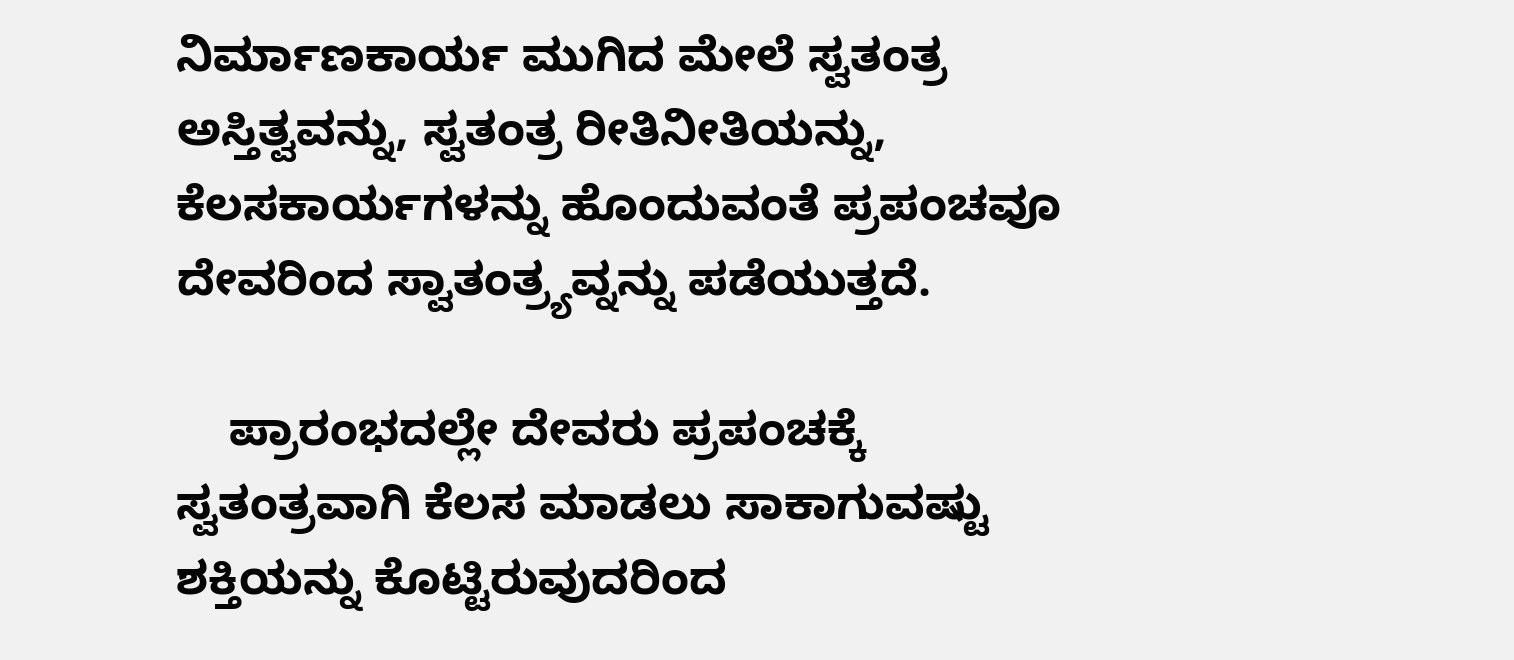ನಿರ್ಮಾಣಕಾರ್ಯ ಮುಗಿದ ಮೇಲೆ ಸ್ವತಂತ್ರ ಅಸ್ತಿತ್ವವನ್ನು, ಸ್ವತಂತ್ರ ರೀತಿನೀತಿಯನ್ನು, ಕೆಲಸಕಾರ್ಯಗಳನ್ನು ಹೊಂದುವಂತೆ ಪ್ರಪಂಚವೂ ದೇವರಿಂದ ಸ್ವಾತಂತ್ರ್ಯವ್ನನ್ನು ಪಡೆಯುತ್ತದೆ.

    ಪ್ರಾರಂಭದಲ್ಲೇ ದೇವರು ಪ್ರಪಂಚಕ್ಕೆ ಸ್ವತಂತ್ರವಾಗಿ ಕೆಲಸ ಮಾಡಲು ಸಾಕಾಗುವಷ್ಟು ಶಕ್ತಿಯನ್ನು ಕೊಟ್ಟಿರುವುದರಿಂದ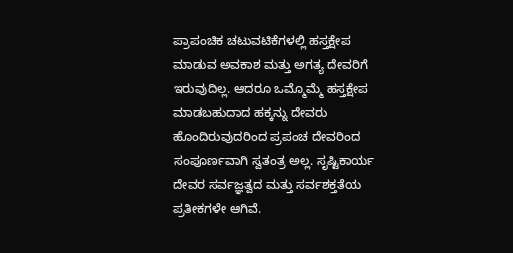ಪ್ರಾಪಂಚಿಕ ಚಟುವಟಿಕೆಗಳಲ್ಲಿ ಹಸ್ತಕ್ಷೇಪ ಮಾಡುವ ಅವಕಾಶ ಮತ್ತು ಅಗತ್ಯ ದೇವರಿಗೆ ಇರುವುದಿಲ್ಲ. ಆದರೂ ಒಮ್ಮೊಮ್ಮೆ ಹಸ್ತಕ್ಷೇಪ ಮಾಡಬಹುದಾದ ಹಕ್ಕನ್ನು ದೇವರು ಹೊಂದಿರುವುದರಿಂದ ಪ್ರಪಂಚ ದೇವರಿಂದ ಸಂಪೂರ್ಣವಾಗಿ ಸ್ವತಂತ್ರ ಅಲ್ಲ. ಸೃಷ್ಟಿಕಾರ್ಯ ದೇವರ ಸರ್ವಜ್ಞತ್ವದ ಮತ್ತು ಸರ್ವಶಕ್ತತೆಯ ಪ್ರತೀಕಗಳೇ ಆಗಿವೆ.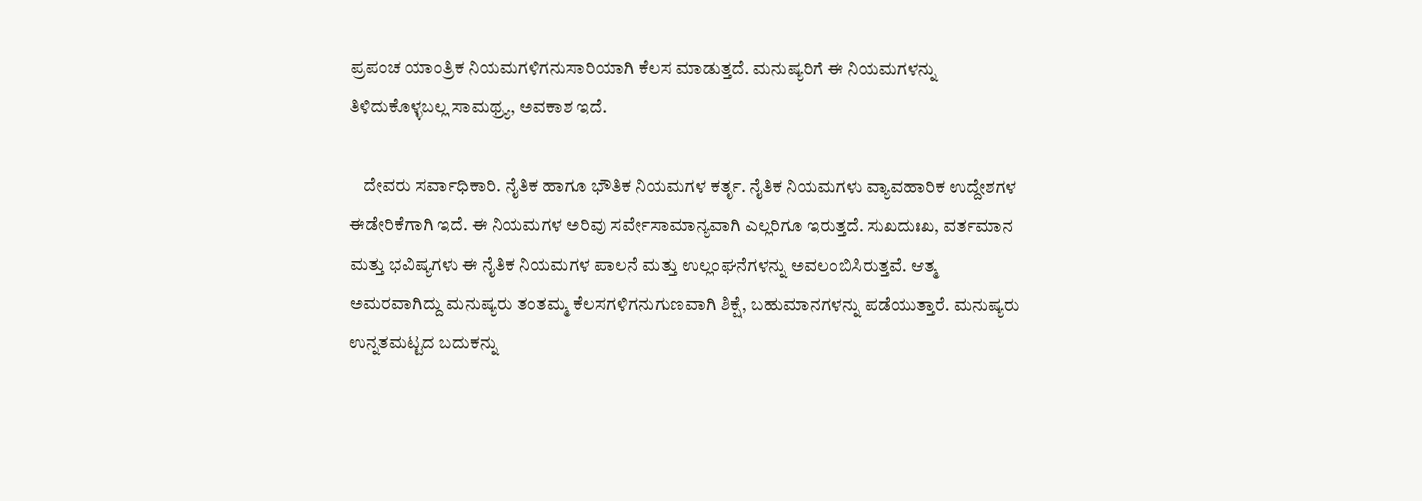ಪ್ರಪಂಚ ಯಾಂತ್ರಿಕ ನಿಯಮಗಳಿಗನುಸಾರಿಯಾಗಿ ಕೆಲಸ ಮಾಡುತ್ತದೆ. ಮನುಷ್ಯರಿಗೆ ಈ ನಿಯಮಗಳನ್ನು ತಿಳಿದುಕೊಳ್ಳಬಲ್ಲ ಸಾಮಥ್ರ್ಯ, ಅವಕಾಶ ಇದೆ.

    ದೇವರು ಸರ್ವಾಧಿಕಾರಿ. ನೈತಿಕ ಹಾಗೂ ಭೌತಿಕ ನಿಯಮಗಳ ಕರ್ತೃ. ನೈತಿಕ ನಿಯಮಗಳು ವ್ಯಾವಹಾರಿಕ ಉದ್ದೇಶಗಳ ಈಡೇರಿಕೆಗಾಗಿ ಇದೆ. ಈ ನಿಯಮಗಳ ಅರಿವು ಸರ್ವೇಸಾಮಾನ್ಯವಾಗಿ ಎಲ್ಲರಿಗೂ ಇರುತ್ತದೆ. ಸುಖದುಃಖ, ವರ್ತಮಾನ ಮತ್ತು ಭವಿಷ್ಯಗಳು ಈ ನೈತಿಕ ನಿಯಮಗಳ ಪಾಲನೆ ಮತ್ತು ಉಲ್ಲಂಘನೆಗಳನ್ನು ಅವಲಂಬಿಸಿರುತ್ತವೆ. ಆತ್ಮ ಅಮರವಾಗಿದ್ದು ಮನುಷ್ಯರು ತಂತಮ್ಮ ಕೆಲಸಗಳಿಗನುಗುಣವಾಗಿ ಶಿಕ್ಷೆ, ಬಹುಮಾನಗಳನ್ನು ಪಡೆಯುತ್ತಾರೆ. ಮನುಷ್ಯರು ಉನ್ನತಮಟ್ಟದ ಬದುಕನ್ನು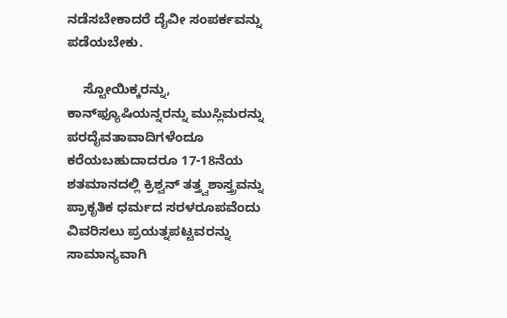ನಡೆಸಬೇಕಾದರೆ ದೈವೀ ಸಂಪರ್ಕವನ್ನು ಪಡೆಯಬೇಕು.

    ಸ್ಟೋಯಿಕ್ಕರನ್ನು, ಕಾನ್‍ಫ್ಯೂಷಿಯನ್ನರನ್ನು ಮುಸ್ಲಿಮರನ್ನು ಪರದೈವತಾವಾದಿಗಳೆಂದೂ ಕರೆಯಬಹುದಾದರೂ 17-18ನೆಯ ಶತಮಾನದಲ್ಲಿ ಕ್ರಿಶ್ವನ್ ತತ್ತ್ವಶಾಸ್ತ್ರವನ್ನು ಪ್ರಾಕೃತಿಕ ಧರ್ಮದ ಸರಳರೂಪವೆಂದು ವಿವರಿಸಲು ಪ್ರಯತ್ನಪಟ್ಟವರನ್ನು ಸಾಮಾನ್ಯವಾಗಿ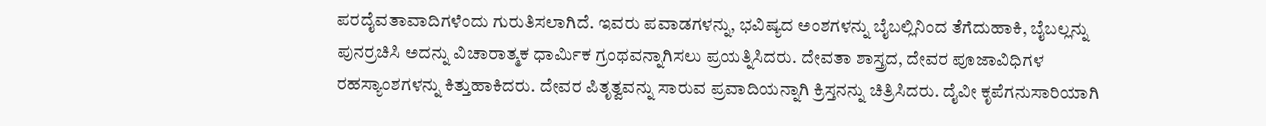ಪರದೈವತಾವಾದಿಗಳೆಂದು ಗುರುತಿಸಲಾಗಿದೆ. ಇವರು ಪವಾಡಗಳನ್ನು, ಭವಿಷ್ಯದ ಅಂಶಗಳನ್ನು ಬೈಬಲ್ಲಿನಿಂದ ತೆಗೆದುಹಾಕಿ, ಬೈಬಲ್ಲನ್ನು ಪುನರ್ರಚಿಸಿ ಅದನ್ನು ವಿಚಾರಾತ್ಮಕ ಧಾರ್ಮಿಕ ಗ್ರಂಥವನ್ನಾಗಿಸಲು ಪ್ರಯತ್ನಿಸಿದರು. ದೇವತಾ ಶಾಸ್ತ್ರದ, ದೇವರ ಪೂಜಾವಿಧಿಗಳ ರಹಸ್ಯಾಂಶಗಳನ್ನು ಕಿತ್ತುಹಾಕಿದರು. ದೇವರ ಪಿತೃತ್ವವನ್ನು ಸಾರುವ ಪ್ರವಾದಿಯನ್ನಾಗಿ ಕ್ರಿಸ್ತನನ್ನು ಚಿತ್ರಿಸಿದರು. ದೈವೀ ಕೃಪೆಗನುಸಾರಿಯಾಗಿ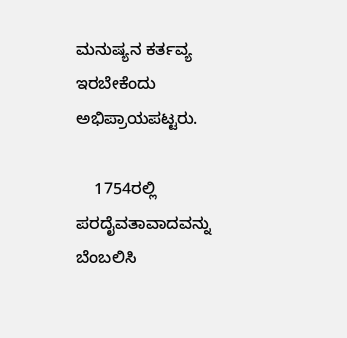ಮನುಷ್ಯನ ಕರ್ತವ್ಯ ಇರಬೇಕೆಂದು ಅಭಿಪ್ರಾಯಪಟ್ಟರು.

    1754ರಲ್ಲಿ ಪರದೈವತಾವಾದವನ್ನು ಬೆಂಬಲಿಸಿ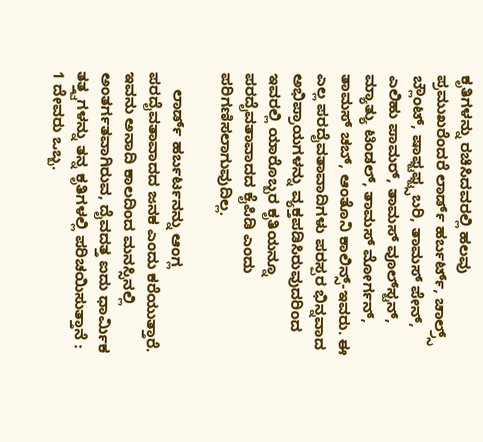ಕೃತಿಗಳನ್ನು ರಚಿಸಿದವರಲ್ಲಿ ಹಲವು ಪ್ರಮುಖರೆಂದರೆ ಲಾರ್ಡ್ ಹರ್ಬರ್ಟ್, ಚಾಲ್ರ್ಸ್ ಬ್ಲೌಂಟ್, ಷಾಫ್ಟಫ್ಟ್ಸಬರಿ, ತಾಮಸ್ ಪೇನ್, ಎಲಿಹು ಪಾಮರ್, ತಾಮಸ್ ವೂಲ್‍ಸ್ಟನ್, ಮ್ಯಾತ್ಯು ಟಿಂಡಲ್, ತಾಮಸ್ ಮೋರ್ಗನ್, ತಾಮಸ್ ಚಬ್, ಆಂತೊನಿ ಕಾಲಿನ್ಸ್-ಇವರು. ಈ ಎಲ್ಲ ಪರದೈವತಾವಾದಿಗಳು ಪರಸ್ಪರ ಭಿನ್ನವಾದ ಅಭಿಪ್ರಾಯಗಳನ್ನು ವ್ಯಕ್ತಪಡಿಸಿರುವುದರಿಂದ ಇವರಲ್ಲಿ ಯಾರೊಬ್ಬರ ಕೃತಿಯನ್ನೂ ಪರದೈವತಾವಾದದ ಕೈಪಿಡಿ ಎಂದು ಪರಿಗಣಿಸಲಾಗುವುದಿಲ್ಲ.

    ಲಾರ್ಡ್ ಹರ್ಬರ್ಟನನ್ನು ಆಂಗ್ಲ ಪರದೈವತಾವಾದದ ಜನಕ ಎಂದು ಕರೆಯುತ್ತಾರೆ. ಇವನು ಅನಾದಿ ಕಾಲದಿಂದ ಮನಸ್ಸಿನಲ್ಲಿ ಅಂತರ್ಗತವಾಗಿರುವ, ದೈವದತ್ತ ಐದು ಧಾರ್ಮಿಕ ತತ್ತ್ವಗಳನ್ನು ತನ್ನ ಕೃತಿಗಳಲ್ಲಿ ಪರಿಚಯಿಸುತ್ತಾನೆ : 1 ದೇವರು ಒಬ್ಬ.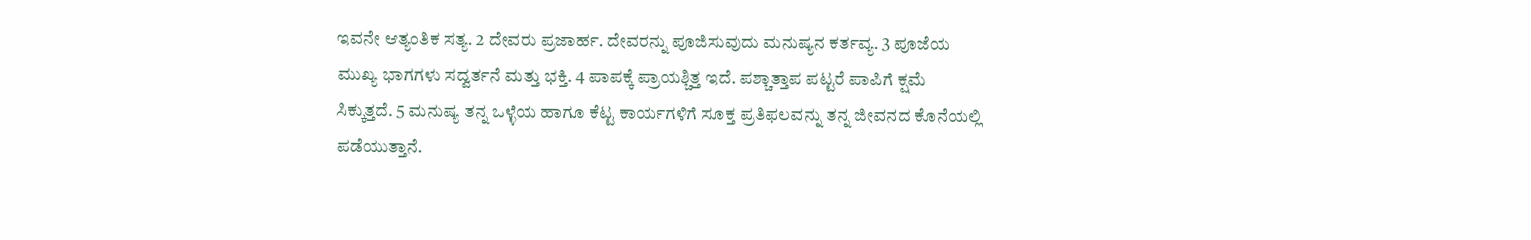ಇವನೇ ಆತ್ಯಂತಿಕ ಸತ್ಯ. 2 ದೇವರು ಪ್ರಜಾರ್ಹ. ದೇವರನ್ನು ಪೂಜಿಸುವುದು ಮನುಷ್ಯನ ಕರ್ತವ್ಯ. 3 ಪೂಜೆಯ ಮುಖ್ಯ ಭಾಗಗಳು ಸದ್ವರ್ತನೆ ಮತ್ತು ಭಕ್ತಿ. 4 ಪಾಪಕ್ಕೆ ಪ್ರಾಯಶ್ಚಿತ್ತ ಇದೆ. ಪಶ್ಚಾತ್ತಾಪ ಪಟ್ಟರೆ ಪಾಪಿಗೆ ಕ್ಷಮೆ ಸಿಕ್ಕುತ್ತದೆ. 5 ಮನುಷ್ಯ ತನ್ನ ಒಳ್ಳೆಯ ಹಾಗೂ ಕೆಟ್ಟ ಕಾರ್ಯಗಳಿಗೆ ಸೂಕ್ತ ಪ್ರತಿಫಲವನ್ನು ತನ್ನ ಜೀವನದ ಕೊನೆಯಲ್ಲಿ ಪಡೆಯುತ್ತಾನೆ.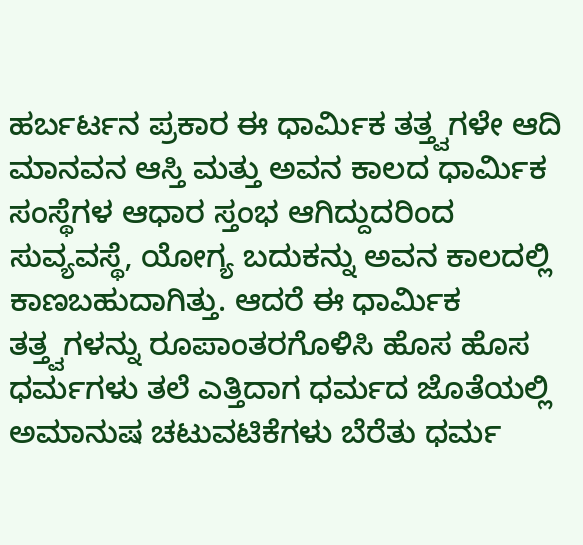ಹರ್ಬರ್ಟನ ಪ್ರಕಾರ ಈ ಧಾರ್ಮಿಕ ತತ್ತ್ವಗಳೇ ಆದಿ ಮಾನವನ ಆಸ್ತಿ ಮತ್ತು ಅವನ ಕಾಲದ ಧಾರ್ಮಿಕ ಸಂಸ್ಥೆಗಳ ಆಧಾರ ಸ್ತಂಭ ಆಗಿದ್ದುದರಿಂದ ಸುವ್ಯವಸ್ಥೆ, ಯೋಗ್ಯ ಬದುಕನ್ನು ಅವನ ಕಾಲದಲ್ಲಿ ಕಾಣಬಹುದಾಗಿತ್ತು. ಆದರೆ ಈ ಧಾರ್ಮಿಕ ತತ್ತ್ವಗಳನ್ನು ರೂಪಾಂತರಗೊಳಿಸಿ ಹೊಸ ಹೊಸ ಧರ್ಮಗಳು ತಲೆ ಎತ್ತಿದಾಗ ಧರ್ಮದ ಜೊತೆಯಲ್ಲಿ ಅಮಾನುಷ ಚಟುವಟಿಕೆಗಳು ಬೆರೆತು ಧರ್ಮ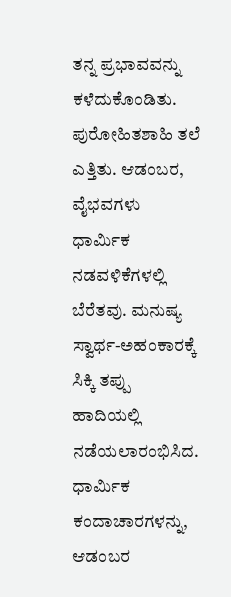ತನ್ನ ಪ್ರಭಾವವನ್ನು ಕಳೆದುಕೊಂಡಿತು. ಪುರೋಹಿತಶಾಹಿ ತಲೆ ಎತ್ತಿತು. ಆಡಂಬರ, ವೈಭವಗಳು ಧಾರ್ಮಿಕ ನಡವಳಿಕೆಗಳಲ್ಲಿ ಬೆರೆತವು. ಮನುಷ್ಯ ಸ್ವಾರ್ಥ-ಅಹಂಕಾರಕ್ಕೆ ಸಿಕ್ಕಿ ತಪ್ಪು ಹಾದಿಯಲ್ಲಿ ನಡೆಯಲಾರಂಭಿಸಿದ. ಧಾರ್ಮಿಕ ಕಂದಾಚಾರಗಳನ್ನು, ಆಡಂಬರ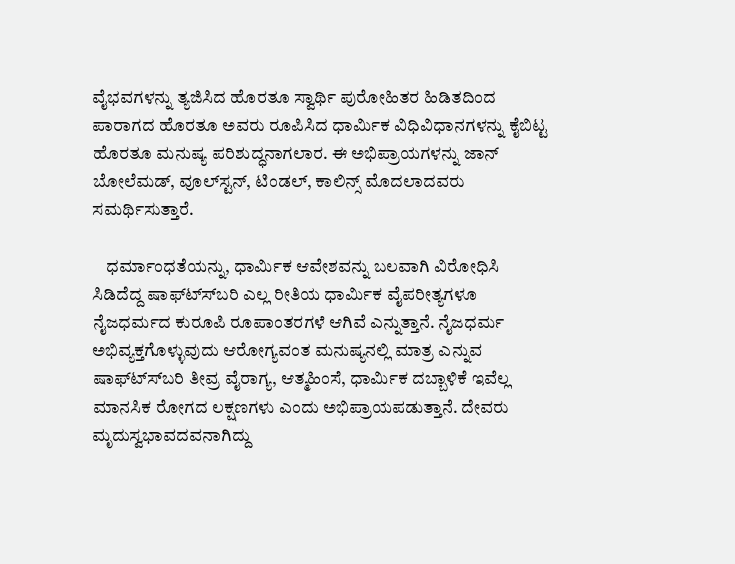ವೈಭವಗಳನ್ನು ತ್ಯಜಿಸಿದ ಹೊರತೂ ಸ್ವಾರ್ಥಿ ಪುರೋಹಿತರ ಹಿಡಿತದಿಂದ ಪಾರಾಗದ ಹೊರತೂ ಅವರು ರೂಪಿಸಿದ ಧಾರ್ಮಿಕ ವಿಧಿವಿಧಾನಗಳನ್ನು ಕೈಬಿಟ್ಟ ಹೊರತೂ ಮನುಷ್ಯ ಪರಿಶುದ್ಧನಾಗಲಾರ. ಈ ಅಭಿಪ್ರಾಯಗಳನ್ನು ಜಾನ್ ಬೋಲೆಮಡ್, ವೂಲ್‍ಸ್ಟನ್, ಟಿಂಡಲ್, ಕಾಲಿನ್ಸ್ ಮೊದಲಾದವರು ಸಮರ್ಥಿಸುತ್ತಾರೆ.

    ಧರ್ಮಾಂಧತೆಯನ್ನು, ಧಾರ್ಮಿಕ ಆವೇಶವನ್ನು ಬಲವಾಗಿ ವಿರೋಧಿಸಿ ಸಿಡಿದೆದ್ದ ಷಾಫ್ಟ್ಸ್‍ಬರಿ ಎಲ್ಲ ರೀತಿಯ ಧಾರ್ಮಿಕ ವೈಪರೀತ್ಯಗಳೂ ನೈಜಧರ್ಮದ ಕುರೂಪಿ ರೂಪಾಂತರಗಳೆ ಆಗಿವೆ ಎನ್ನುತ್ತಾನೆ. ನೈಜಧರ್ಮ ಅಭಿವ್ಯಕ್ತಗೊಳ್ಳುವುದು ಆರೋಗ್ಯವಂತ ಮನುಷ್ಯನಲ್ಲಿ ಮಾತ್ರ ಎನ್ನುವ ಷಾಫ್ಟ್ಸ್‍ಬರಿ ತೀವ್ರ ವೈರಾಗ್ಯ, ಆತ್ಮಹಿಂಸೆ, ಧಾರ್ಮಿಕ ದಬ್ಬಾಳಿಕೆ ಇವೆಲ್ಲ ಮಾನಸಿಕ ರೋಗದ ಲಕ್ಷಣಗಳು ಎಂದು ಅಭಿಪ್ರಾಯಪಡುತ್ತಾನೆ. ದೇವರು ಮೃದುಸ್ವಭಾವದವನಾಗಿದ್ದು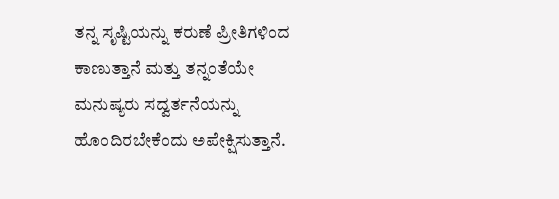ತನ್ನ ಸೃಷ್ಟಿಯನ್ನು ಕರುಣೆ ಪ್ರೀತಿಗಳಿಂದ ಕಾಣುತ್ತಾನೆ ಮತ್ತು ತನ್ನಂತೆಯೇ ಮನುಷ್ಯರು ಸದ್ವರ್ತನೆಯನ್ನು ಹೊಂದಿರಬೇಕೆಂದು ಅಪೇಕ್ಷಿಸುತ್ತಾನೆ.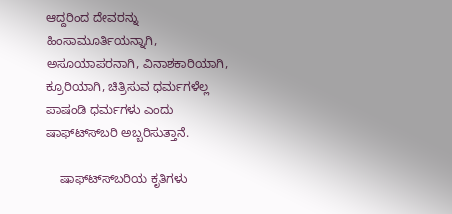ಆದ್ದರಿಂದ ದೇವರನ್ನು ಹಿಂಸಾಮೂರ್ತಿಯನ್ನಾಗಿ, ಅಸೂಯಾಪರನಾಗಿ, ವಿನಾಶಕಾರಿಯಾಗಿ, ಕ್ರೂರಿಯಾಗಿ, ಚಿತ್ರಿಸುವ ಧರ್ಮಗಳೆಲ್ಲ ಪಾಷಂಡಿ ಧರ್ಮಗಳು ಎಂದು ಷಾಫ್ಟ್ಸ್‍ಬರಿ ಅಬ್ಬರಿಸುತ್ತಾನೆ.

    ಷಾಫ್ಟ್ಸ್‍ಬರಿಯ ಕೃತಿಗಳು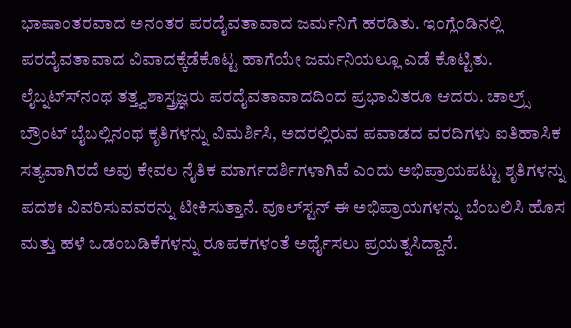ಭಾಷಾಂತರವಾದ ಅನಂತರ ಪರದೈವತಾವಾದ ಜರ್ಮನಿಗೆ ಹರಡಿತು. ಇಂಗ್ಲೆಂಡಿನಲ್ಲಿ ಪರದೈವತಾವಾದ ವಿವಾದಕ್ಕೆಡೆಕೊಟ್ಟ ಹಾಗೆಯೇ ಜರ್ಮನಿಯಲ್ಲೂ ಎಡೆ ಕೊಟ್ಟಿತು. ಲೈಬ್ನಟ್ಸ್‍ನಂಥ ತತ್ತ್ವಶಾಸ್ತ್ರಜ್ಞರು ಪರದೈವತಾವಾದದಿಂದ ಪ್ರಭಾವಿತರೂ ಆದರು. ಚಾಲ್ರ್ಸ್ ಬ್ರೌಂಟ್ ಬೈಬಲ್ಲಿನಂಥ ಕೃತಿಗಳನ್ನು ವಿಮರ್ಶಿಸಿ, ಅದರಲ್ಲಿರುವ ಪವಾಡದ ವರದಿಗಳು ಐತಿಹಾಸಿಕ ಸತ್ಯವಾಗಿರದೆ ಅವು ಕೇವಲ ನೈತಿಕ ಮಾರ್ಗದರ್ಶಿಗಳಾಗಿವೆ ಎಂದು ಅಭಿಪ್ರಾಯಪಟ್ಟು ಶೃತಿಗಳನ್ನು ಪದಶಃ ವಿವರಿಸುವವರನ್ನು ಟೀಕಿಸುತ್ತಾನೆ. ವೂಲ್‍ಸ್ಟನ್ ಈ ಅಭಿಪ್ರಾಯಗಳನ್ನು ಬೆಂಬಲಿಸಿ ಹೊಸ ಮತ್ತು ಹಳೆ ಒಡಂಬಡಿಕೆಗಳನ್ನು ರೂಪಕಗಳಂತೆ ಅರ್ಥೈಸಲು ಪ್ರಯತ್ನಸಿದ್ದಾನೆ.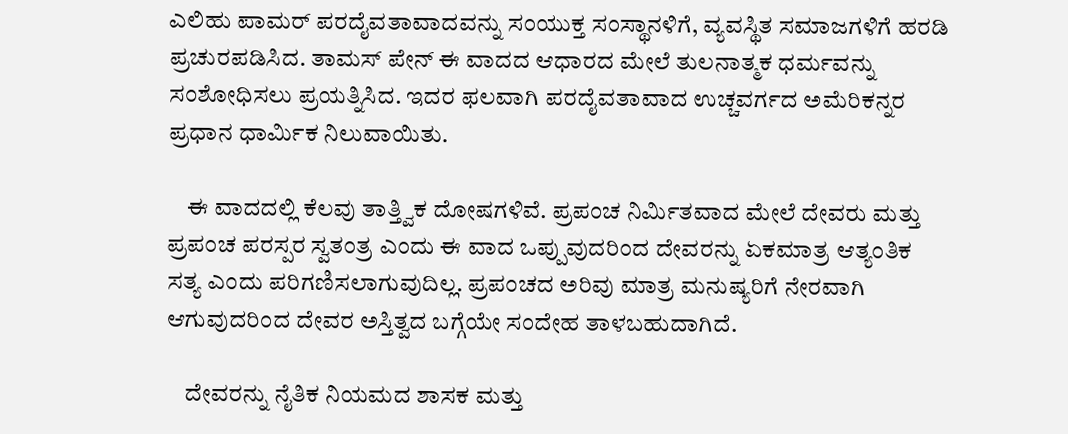ಎಲಿಹು ಪಾಮರ್ ಪರದೈವತಾವಾದವನ್ನು ಸಂಯುಕ್ತ ಸಂಸ್ಥಾನಳಿಗೆ, ವ್ಯವಸ್ಥಿತ ಸಮಾಜಗಳಿಗೆ ಹರಡಿ ಪ್ರಚುರಪಡಿಸಿದ. ತಾಮಸ್ ಪೇನ್ ಈ ವಾದದ ಆಧಾರದ ಮೇಲೆ ತುಲನಾತ್ಮಕ ಧರ್ಮವನ್ನು ಸಂಶೋಧಿಸಲು ಪ್ರಯತ್ನಿಸಿದ. ಇದರ ಫಲವಾಗಿ ಪರದೈವತಾವಾದ ಉಚ್ಚವರ್ಗದ ಅಮೆರಿಕನ್ನರ ಪ್ರಧಾನ ಧಾರ್ಮಿಕ ನಿಲುವಾಯಿತು.

    ಈ ವಾದದಲ್ಲಿ ಕೆಲವು ತಾತ್ತ್ವಿಕ ದೋಷಗಳಿವೆ. ಪ್ರಪಂಚ ನಿರ್ಮಿತವಾದ ಮೇಲೆ ದೇವರು ಮತ್ತು ಪ್ರಪಂಚ ಪರಸ್ಪರ ಸ್ವತಂತ್ರ ಎಂದು ಈ ವಾದ ಒಪ್ಪುವುದರಿಂದ ದೇವರನ್ನು ಏಕಮಾತ್ರ ಆತ್ಯಂತಿಕ ಸತ್ಯ ಎಂದು ಪರಿಗಣಿಸಲಾಗುವುದಿಲ್ಲ. ಪ್ರಪಂಚದ ಅರಿವು ಮಾತ್ರ ಮನುಷ್ಯರಿಗೆ ನೇರವಾಗಿ ಆಗುವುದರಿಂದ ದೇವರ ಅಸ್ತಿತ್ವದ ಬಗ್ಗೆಯೇ ಸಂದೇಹ ತಾಳಬಹುದಾಗಿದೆ.

    ದೇವರನ್ನು ನೈತಿಕ ನಿಯಮದ ಶಾಸಕ ಮತ್ತು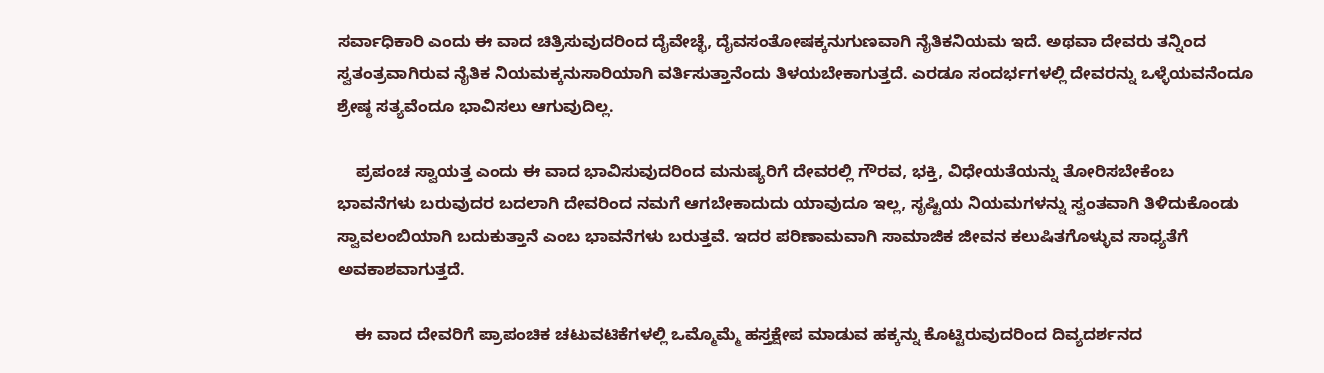ಸರ್ವಾಧಿಕಾರಿ ಎಂದು ಈ ವಾದ ಚಿತ್ರಿಸುವುದರಿಂದ ದೈವೇಚ್ಛೆ, ದೈವಸಂತೋಷಕ್ಕನುಗುಣವಾಗಿ ನೈತಿಕನಿಯಮ ಇದೆ. ಅಥವಾ ದೇವರು ತನ್ನಿಂದ ಸ್ವತಂತ್ರವಾಗಿರುವ ನೈತಿಕ ನಿಯಮಕ್ಕನುಸಾರಿಯಾಗಿ ವರ್ತಿಸುತ್ತಾನೆಂದು ತಿಳಯಬೇಕಾಗುತ್ತದೆ. ಎರಡೂ ಸಂದರ್ಭಗಳಲ್ಲಿ ದೇವರನ್ನು ಒಳ್ಳೆಯವನೆಂದೂ ಶ್ರೇಷ್ಠ ಸತ್ಯವೆಂದೂ ಭಾವಿಸಲು ಆಗುವುದಿಲ್ಲ.

    ಪ್ರಪಂಚ ಸ್ವಾಯತ್ತ ಎಂದು ಈ ವಾದ ಭಾವಿಸುವುದರಿಂದ ಮನುಷ್ಯರಿಗೆ ದೇವರಲ್ಲಿ ಗೌರವ, ಭಕ್ತಿ, ವಿಧೇಯತೆಯನ್ನು ತೋರಿಸಬೇಕೆಂಬ ಭಾವನೆಗಳು ಬರುವುದರ ಬದಲಾಗಿ ದೇವರಿಂದ ನಮಗೆ ಆಗಬೇಕಾದುದು ಯಾವುದೂ ಇಲ್ಲ, ಸೃಷ್ಟಿಯ ನಿಯಮಗಳನ್ನು ಸ್ವಂತವಾಗಿ ತಿಳಿದುಕೊಂಡು ಸ್ವಾವಲಂಬಿಯಾಗಿ ಬದುಕುತ್ತಾನೆ ಎಂಬ ಭಾವನೆಗಳು ಬರುತ್ತವೆ. ಇದರ ಪರಿಣಾಮವಾಗಿ ಸಾಮಾಜಿಕ ಜೀವನ ಕಲುಷಿತಗೊಳ್ಳುವ ಸಾಧ್ಯತೆಗೆ ಅವಕಾಶವಾಗುತ್ತದೆ.

    ಈ ವಾದ ದೇವರಿಗೆ ಪ್ರಾಪಂಚಿಕ ಚಟುವಟಿಕೆಗಳಲ್ಲಿ ಒಮ್ಮೊಮ್ಮೆ ಹಸ್ತಕ್ಷೇಪ ಮಾಡುವ ಹಕ್ಕನ್ನು ಕೊಟ್ಟಿರುವುದರಿಂದ ದಿವ್ಯದರ್ಶನದ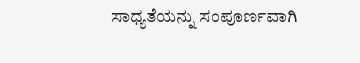ಸಾಧ್ಯತೆಯನ್ನು ಸಂಪೂರ್ಣವಾಗಿ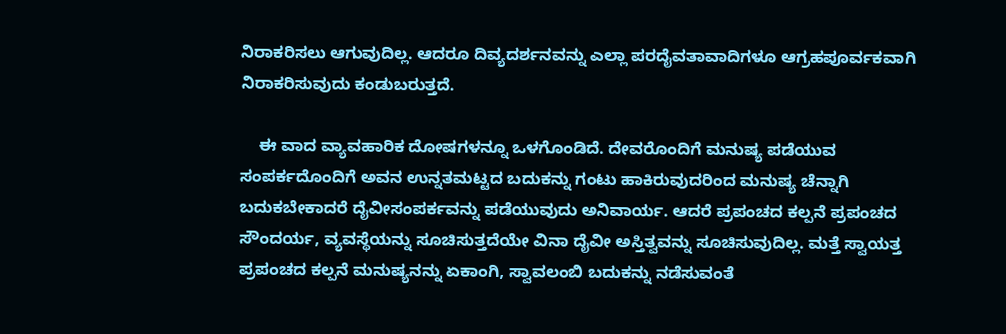ನಿರಾಕರಿಸಲು ಆಗುವುದಿಲ್ಲ. ಆದರೂ ದಿವ್ಯದರ್ಶನವನ್ನು ಎಲ್ಲಾ ಪರದೈವತಾವಾದಿಗಳೂ ಆಗ್ರಹಪೂರ್ವಕವಾಗಿ ನಿರಾಕರಿಸುವುದು ಕಂಡುಬರುತ್ತದೆ.

    ಈ ವಾದ ವ್ಯಾವಹಾರಿಕ ದೋಷಗಳನ್ನೂ ಒಳಗೊಂಡಿದೆ. ದೇವರೊಂದಿಗೆ ಮನುಷ್ಯ ಪಡೆಯುವ ಸಂಪರ್ಕದೊಂದಿಗೆ ಅವನ ಉನ್ನತಮಟ್ಟದ ಬದುಕನ್ನು ಗಂಟು ಹಾಕಿರುವುದರಿಂದ ಮನುಷ್ಯ ಚೆನ್ನಾಗಿ ಬದುಕಬೇಕಾದರೆ ದೈವೀಸಂಪರ್ಕವನ್ನು ಪಡೆಯುವುದು ಅನಿವಾರ್ಯ. ಆದರೆ ಪ್ರಪಂಚದ ಕಲ್ಪನೆ ಪ್ರಪಂಚದ ಸೌಂದರ್ಯ, ವ್ಯವಸ್ಥೆಯನ್ನು ಸೂಚಿಸುತ್ತದೆಯೇ ವಿನಾ ದೈವೀ ಅಸ್ತಿತ್ವವನ್ನು ಸೂಚಿಸುವುದಿಲ್ಲ. ಮತ್ತೆ ಸ್ವಾಯತ್ತ ಪ್ರಪಂಚದ ಕಲ್ಪನೆ ಮನುಷ್ಯನನ್ನು ಏಕಾಂಗಿ, ಸ್ವಾವಲಂಬಿ ಬದುಕನ್ನು ನಡೆಸುವಂತೆ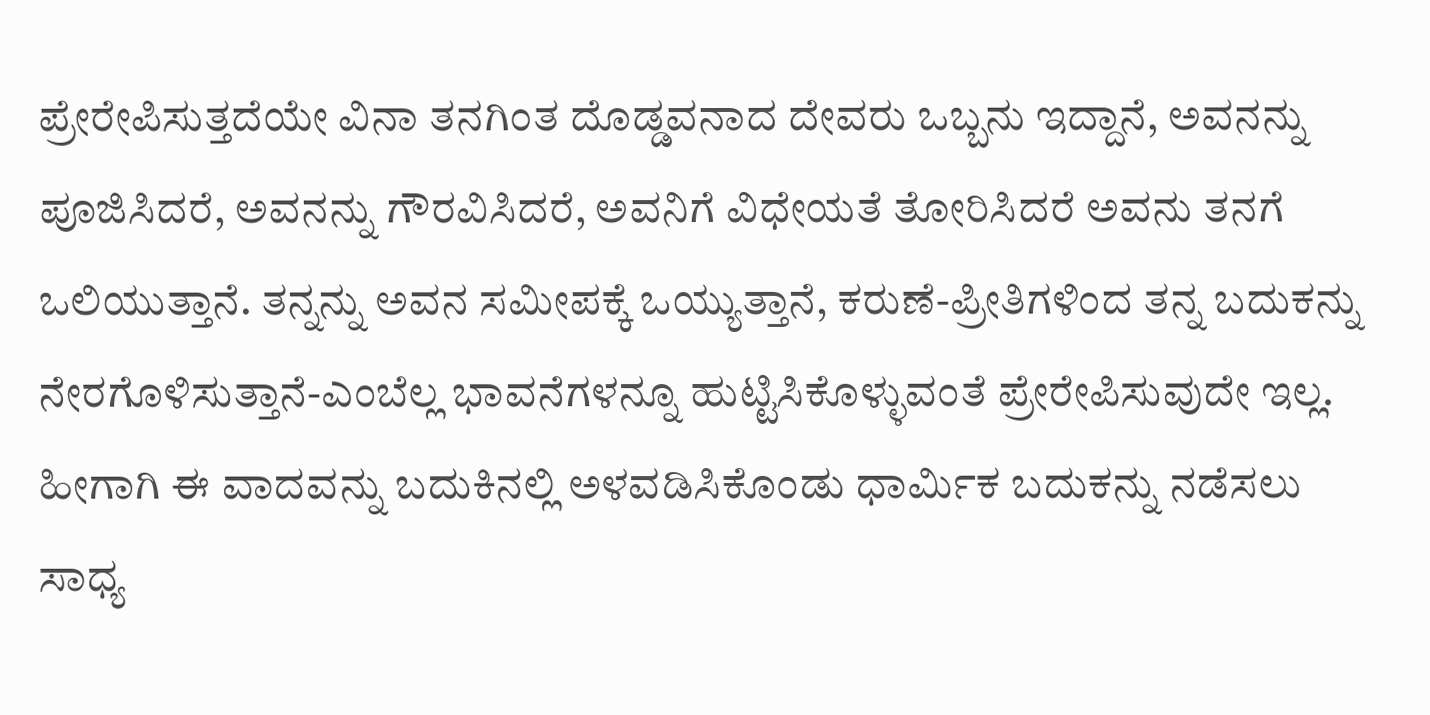ಪ್ರೇರೇಪಿಸುತ್ತದೆಯೇ ವಿನಾ ತನಗಿಂತ ದೊಡ್ಡವನಾದ ದೇವರು ಒಬ್ಬನು ಇದ್ದಾನೆ, ಅವನನ್ನು ಪೂಜಿಸಿದರೆ, ಅವನನ್ನು ಗೌರವಿಸಿದರೆ, ಅವನಿಗೆ ವಿಧೇಯತೆ ತೋರಿಸಿದರೆ ಅವನು ತನಗೆ ಒಲಿಯುತ್ತಾನೆ. ತನ್ನನ್ನು ಅವನ ಸಮೀಪಕ್ಕೆ ಒಯ್ಯುತ್ತಾನೆ, ಕರುಣೆ-ಪ್ರೀತಿಗಳಿಂದ ತನ್ನ ಬದುಕನ್ನು ನೇರಗೊಳಿಸುತ್ತಾನೆ-ಎಂಬೆಲ್ಲ ಭಾವನೆಗಳನ್ನೂ ಹುಟ್ಟಿಸಿಕೊಳ್ಳುವಂತೆ ಪ್ರೇರೇಪಿಸುವುದೇ ಇಲ್ಲ. ಹೀಗಾಗಿ ಈ ವಾದವನ್ನು ಬದುಕಿನಲ್ಲಿ ಅಳವಡಿಸಿಕೊಂಡು ಧಾರ್ಮಿಕ ಬದುಕನ್ನು ನಡೆಸಲು ಸಾಧ್ಯ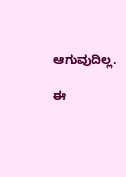ಆಗುವುದಿಲ್ಲ.

ಈ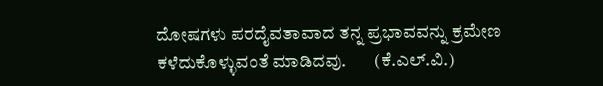ದೋಷಗಳು ಪರದೈವತಾವಾದ ತನ್ನ ಪ್ರಭಾವವನ್ನು ಕ್ರಮೇಣ ಕಳೆದುಕೊಳ್ಳುವಂತೆ ಮಾಡಿದವು.        (ಕೆ.ಎಲ್.ವಿ.)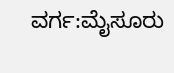ವರ್ಗ:ಮೈಸೂರು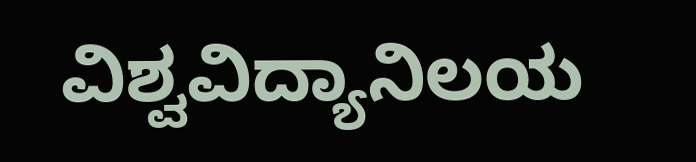ವಿಶ್ವವಿದ್ಯಾನಿಲಯ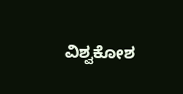ವಿಶ್ವಕೋಶ